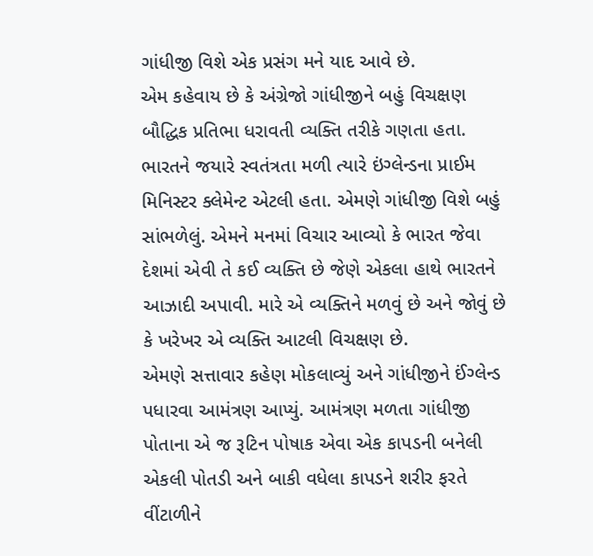ગાંધીજી વિશે એક પ્રસંગ મને યાદ આવે છે.
એમ કહેવાય છે કે અંગ્રેજો ગાંધીજીને બહું વિચક્ષણ બૌદ્ધિક પ્રતિભા ધરાવતી વ્યક્તિ તરીકે ગણતા હતા. ભારતને જયારે સ્વતંત્રતા મળી ત્યારે ઇંગ્લેન્ડના પ્રાઈમ મિનિસ્ટર ક્લેમેન્ટ એટલી હતા. એમણે ગાંધીજી વિશે બહું સાંભળેલું. એમને મનમાં વિચાર આવ્યો કે ભારત જેવા દેશમાં એવી તે કઈ વ્યક્તિ છે જેણે એકલા હાથે ભારતને આઝાદી અપાવી. મારે એ વ્યક્તિને મળવું છે અને જોવું છે કે ખરેખર એ વ્યક્તિ આટલી વિચક્ષણ છે.
એમણે સત્તાવાર કહેણ મોકલાવ્યું અને ગાંધીજીને ઈંગ્લેન્ડ પધારવા આમંત્રણ આપ્યું. આમંત્રણ મળતા ગાંધીજી પોતાના એ જ રૂટિન પોષાક એવા એક કાપડની બનેલી એકલી પોતડી અને બાકી વધેલા કાપડને શરીર ફરતે વીંટાળીને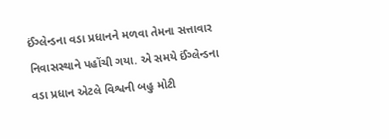ઈંગ્લેન્ડના વડા પ્રધાનને મળવા તેમના સત્તાવાર નિવાસસ્થાને પહોંચી ગયા. એ સમયે ઈંગ્લેન્ડના વડા પ્રધાન એટલે વિશ્વની બહુ મોટી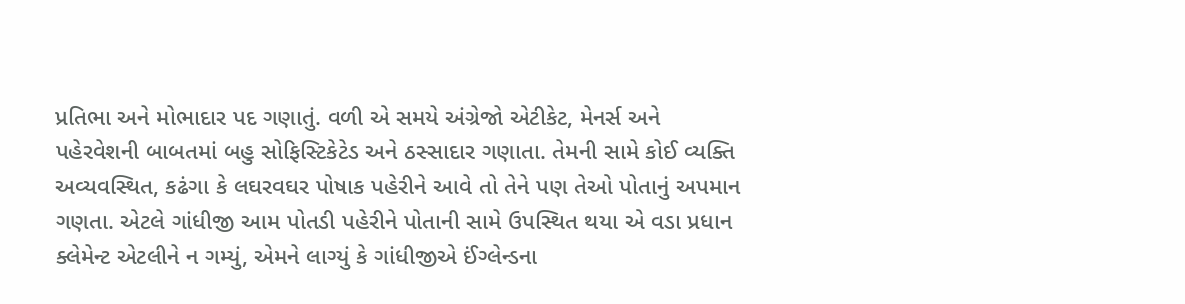પ્રતિભા અને મોભાદાર પદ ગણાતું. વળી એ સમયે અંગ્રેજો એટીકેટ, મેનર્સ અને પહેરવેશની બાબતમાં બહુ સોફિસ્ટિકેટેડ અને ઠસ્સાદાર ગણાતા. તેમની સામે કોઈ વ્યક્તિ અવ્યવસ્થિત, કઢંગા કે લઘરવઘર પોષાક પહેરીને આવે તો તેને પણ તેઓ પોતાનું અપમાન ગણતા. એટલે ગાંધીજી આમ પોતડી પહેરીને પોતાની સામે ઉપસ્થિત થયા એ વડા પ્રધાન ક્લેમેન્ટ એટલીને ન ગમ્યું, એમને લાગ્યું કે ગાંધીજીએ ઈંગ્લેન્ડના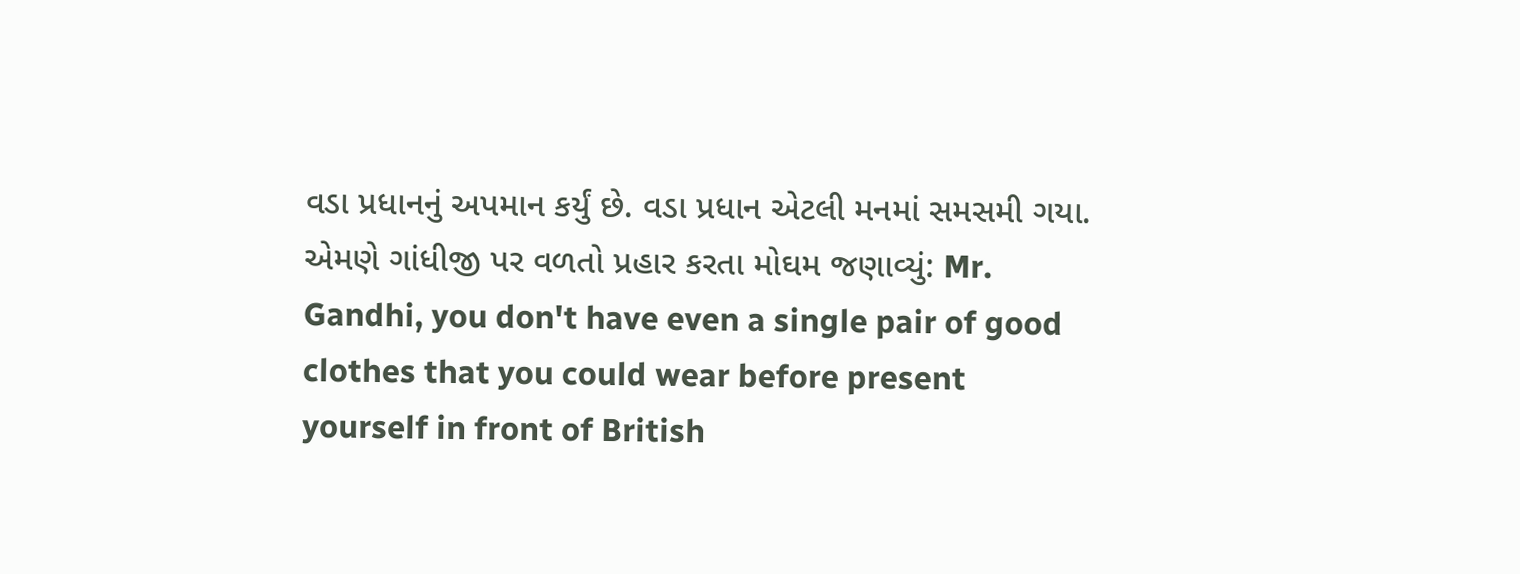વડા પ્રધાનનું અપમાન કર્યું છે. વડા પ્રધાન એટલી મનમાં સમસમી ગયા. એમણે ગાંધીજી પર વળતો પ્રહાર કરતા મોઘમ જણાવ્યું: Mr. Gandhi, you don't have even a single pair of good clothes that you could wear before present yourself in front of British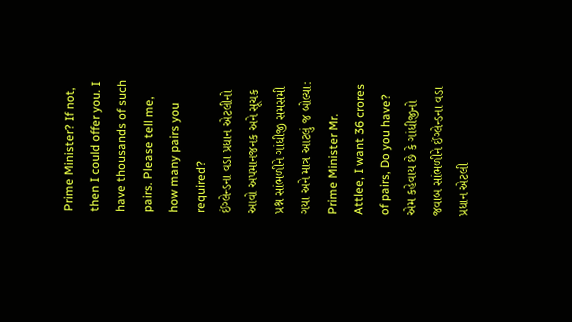Prime Minister? If not, then I could offer you. I have thousands of such pairs. Please tell me, how many pairs you required?
ઈંગ્લેન્ડના વડા પ્રધાન એટલીનો આવો અપમાનજનક અને સૂચક પ્રશ્ન સાંભળીને ગાંધીજી સમસમી ગયા અને માત્ર આટલું જ બોલ્યા: Prime Minister Mr. Attlee, I want 36 crores of pairs, Do you have?
એમ કહેવાય છે કે ગાંધીજીનો જવાબ સાંભળીને ઈંગ્લેન્ડના વડા પ્રધાન એટલી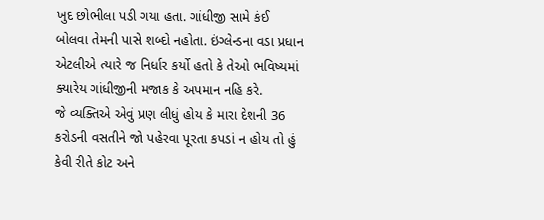ખુદ છોભીલા પડી ગયા હતા. ગાંધીજી સામે કંઈ બોલવા તેમની પાસે શબ્દો નહોતા. ઇંગ્લેન્ડના વડા પ્રધાન એટલીએ ત્યારે જ નિર્ધાર કર્યો હતો કે તેઓ ભવિષ્યમાં ક્યારેય ગાંધીજીની મજાક કે અપમાન નહિ કરે.
જે વ્યક્તિએ એવું પ્રણ લીધું હોય કે મારા દેશની 36 કરોડની વસતીને જો પહેરવા પૂરતા કપડાં ન હોય તો હું કેવી રીતે કોટ અને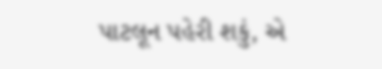પાટલૂન પહેરી શકું, એ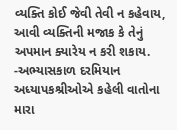વ્યક્તિ કોઈ જેવી તેવી ન કહેવાય, આવી વ્યક્તિની મજાક કે તેનું અપમાન ક્યારેય ન કરી શકાય.
-અભ્યાસકાળ દરમિયાન અધ્યાપકશ્રીઓએ કહેલી વાતોના મારા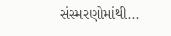સંસ્મરણોમાંથી...